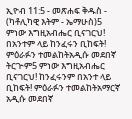ኢዮብ 11:5 - መጽሐፍ ቅዱስ - (ካቶሊካዊ እትም - ኤማሁስ)5 ምነው እግዚአብሔር ቢናገርህ! በአንተም ላይ ከንፈሩን ቢከፍት! ምዕራፉን ተመልከትአዲሱ መደበኛ ትርጒም5 ምነው እግዚአብሔር ቢናገርህ! ከንፈሩንም በአንተ ላይ ቢከፍት! ምዕራፉን ተመልከትአማርኛ አዲሱ መደበኛ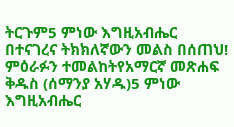ትርጉም5 ምነው እግዚአብሔር በተናገረና ትክክለኛውን መልስ በሰጠህ! ምዕራፉን ተመልከትየአማርኛ መጽሐፍ ቅዱስ (ሰማንያ አሃዱ)5 ምነው እግዚአብሔር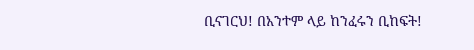ቢናገርህ! በአንተም ላይ ከንፈሩን ቢከፍት!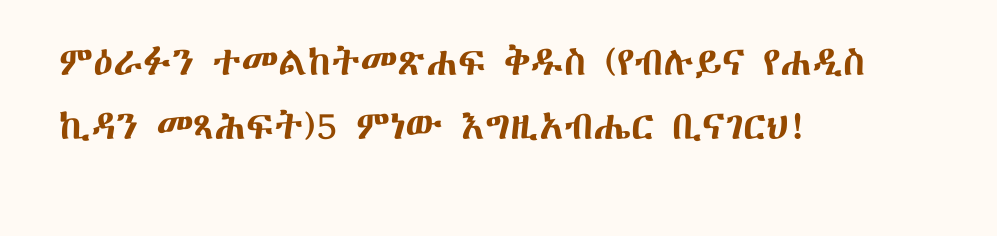ምዕራፉን ተመልከትመጽሐፍ ቅዱስ (የብሉይና የሐዲስ ኪዳን መጻሕፍት)5 ምነው እግዚአብሔር ቢናገርህ!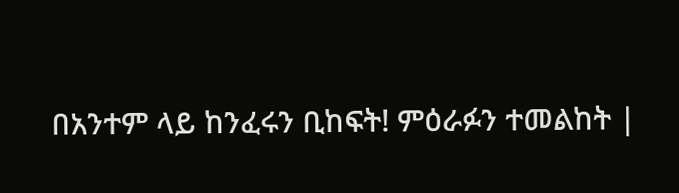በአንተም ላይ ከንፈሩን ቢከፍት! ምዕራፉን ተመልከት |